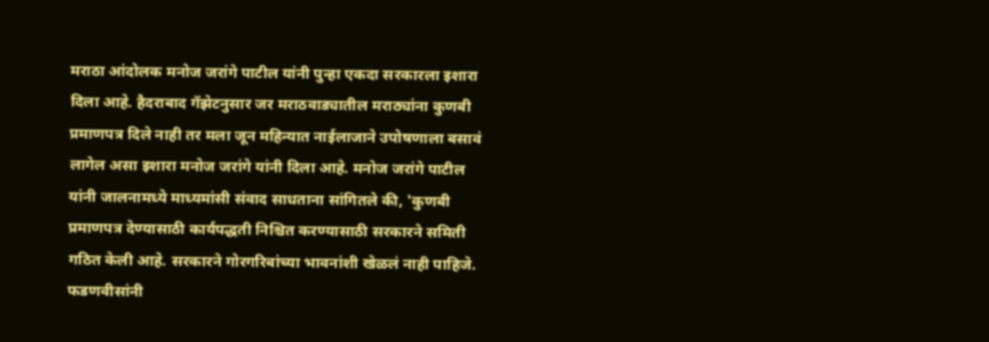मराठा आंदोलक मनोज जरांगे पाटील यांनी पुन्हा एकदा सरकारला इशारा दिला आहे. हैदराबाद गॅझेटनुसार जर मराठवाड्यातील मराठ्यांना कुणबी प्रमाणपत्र दिले नाही तर मला जून महिन्यात नाईलाजाने उपोषणाला बसावं लागेल असा इशारा मनोज जरांगे यांनी दिला आहे. मनोज जरांगे पाटील यांनी जालनामध्ये माध्यमांसी संवाद साधताना सांगितले की, 'कुणबी प्रमाणपत्र देण्यासाठी कार्यपद्धती निश्चित करण्यासाठी सरकारने समिती गठित केली आहे. सरकारने गोरगरिबांच्या भावनांशी खेळलं नाही पाहिजे. फडणवीसांनी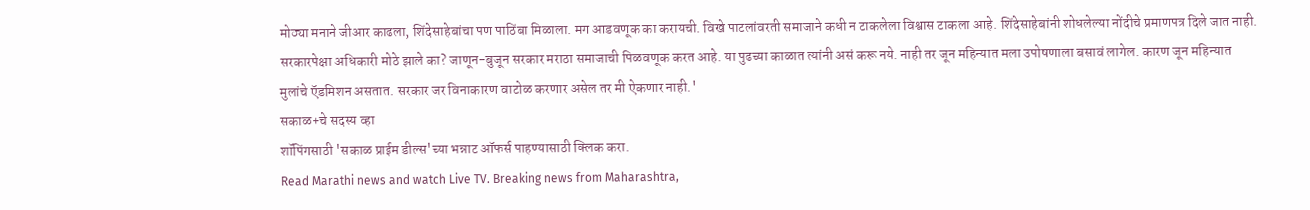मोठ्या मनाने जीआर काढला, शिंदेसाहेबांचा पण पाठिंबा मिळाला. मग आडवणूक का करायची. विखे पाटलांवरती समाजाने कधी न टाकलेला विश्वास टाकला आहे. शिंदेसाहेबांनी शोधलेल्या नोंदीचे प्रमाणपत्र दिले जात नाही. सरकारपेक्षा अधिकारी मोठे झाले का? जाणून-बुजून सरकार मराठा समाजाची पिळवणूक करत आहे. या पुढच्या काळात त्यांनी असं करू नये. नाही तर जून महिन्यात मला उपोषणाला बसावं लागेल. कारण जून महिन्यात मुलांचे ऍडमिशन असतात. सरकार जर विनाकारण वाटोळ करणार असेल तर मी ऐकणार नाही.'
सकाळ+चे सदस्य व्हा
शॉपिंगसाठी 'सकाळ प्राईम डील्स'च्या भन्नाट ऑफर्स पाहण्यासाठी क्लिक करा.
Read Marathi news and watch Live TV. Breaking news from Maharashtra,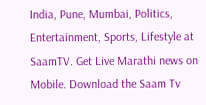India, Pune, Mumbai, Politics, Entertainment, Sports, Lifestyle at SaamTV. Get Live Marathi news on Mobile. Download the Saam Tv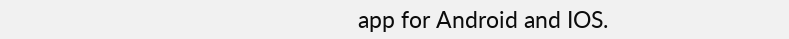app for Android and IOS.